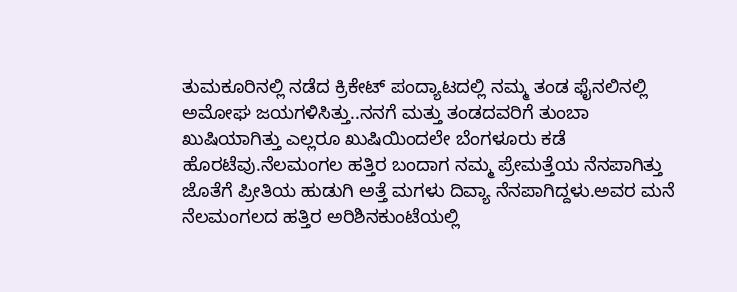ತುಮಕೂರಿನಲ್ಲಿ ನಡೆದ ಕ್ರಿಕೇಟ್ ಪಂದ್ಯಾಟದಲ್ಲಿ ನಮ್ಮ ತಂಡ ಫೈನಲಿನಲ್ಲಿ ಅಮೋಘ ಜಯಗಳಿಸಿತ್ತು..ನನಗೆ ಮತ್ತು ತಂಡದವರಿಗೆ ತುಂಬಾ ಖುಷಿಯಾಗಿತ್ತು ಎಲ್ಲರೂ ಖುಷಿಯಿಂದಲೇ ಬೆಂಗಳೂರು ಕಡೆ ಹೊರಟೆವು.ನೆಲಮಂಗಲ ಹತ್ತಿರ ಬಂದಾಗ ನಮ್ಮ ಪ್ರೇಮತ್ತೆಯ ನೆನಪಾಗಿತ್ತು ಜೊತೆಗೆ ಪ್ರೀತಿಯ ಹುಡುಗಿ ಅತ್ತೆ ಮಗಳು ದಿವ್ಯಾ ನೆನಪಾಗಿದ್ದಳು.ಅವರ ಮನೆ ನೆಲಮಂಗಲದ ಹತ್ತಿರ ಅರಿಶಿನಕುಂಟೆಯಲ್ಲಿ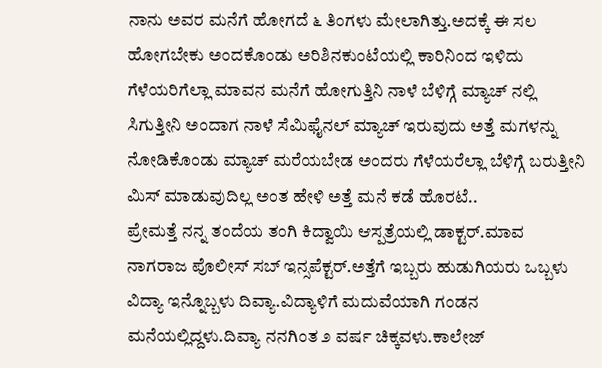ನಾನು ಅವರ ಮನೆಗೆ ಹೋಗದೆ ೬ ತಿಂಗಳು ಮೇಲಾಗಿತ್ತು.ಅದಕ್ಕೆ ಈ ಸಲ ಹೋಗಬೇಕು ಅಂದಕೊಂಡು ಅರಿಶಿನಕುಂಟೆಯಲ್ಲಿ ಕಾರಿನಿಂದ ಇಳಿದು ಗೆಳೆಯರಿಗೆಲ್ಲಾ ಮಾವನ ಮನೆಗೆ ಹೋಗುತ್ತಿನಿ ನಾಳೆ ಬೆಳಿಗ್ಗೆ ಮ್ಯಾಚ್ ನಲ್ಲಿ ಸಿಗುತ್ತೀನಿ ಅಂದಾಗ ನಾಳೆ ಸೆಮಿಫೈನಲ್ ಮ್ಯಾಚ್ ಇರುವುದು ಅತ್ತೆ ಮಗಳನ್ನು ನೋಡಿಕೊಂಡು ಮ್ಯಾಚ್ ಮರೆಯಬೇಡ ಅಂದರು ಗೆಳೆಯರೆಲ್ಲಾ ಬೆಳಿಗ್ಗೆ ಬರುತ್ತೀನಿ ಮಿಸ್ ಮಾಡುವುದಿಲ್ಲ ಅಂತ ಹೇಳಿ ಅತ್ತೆ ಮನೆ ಕಡೆ ಹೊರಟೆ..
ಪ್ರೇಮತ್ತೆ ನನ್ನ ತಂದೆಯ ತಂಗಿ ಕಿದ್ವಾಯಿ ಆಸ್ಪತ್ರೆಯಲ್ಲಿ ಡಾಕ್ಟರ್.ಮಾವ ನಾಗರಾಜ ಪೊಲೀಸ್ ಸಬ್ ಇನ್ಸಪೆಕ್ಟರ್.ಅತ್ತೆಗೆ ಇಬ್ಬರು ಹುಡುಗಿಯರು ಒಬ್ಬಳು ವಿದ್ಯಾ ಇನ್ನೊಬ್ಬಳು ದಿವ್ಯಾ.ವಿದ್ಯಾಳಿಗೆ ಮದುವೆಯಾಗಿ ಗಂಡನ ಮನೆಯಲ್ಲಿದ್ದಳು.ದಿವ್ಯಾ ನನಗಿಂತ ೨ ವರ್ಷ ಚಿಕ್ಕವಳು.ಕಾಲೇಜ್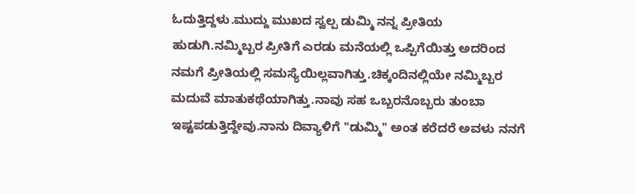ಓದುತ್ತಿದ್ದಳು.ಮುದ್ದು ಮುಖದ ಸ್ವಲ್ಪ ಡುಮ್ಮಿ ನನ್ನ ಪ್ರೀತಿಯ ಹುಡುಗಿ.ನಮ್ಮಿಬ್ಬರ ಪ್ರೀತಿಗೆ ಎರಡು ಮನೆಯಲ್ಲಿ ಒಪ್ಪಿಗೆಯಿತ್ತು ಅದರಿಂದ ನಮಗೆ ಪ್ರೀತಿಯಲ್ಲಿ ಸಮಸ್ಯೆಯಿಲ್ಲವಾಗಿತ್ತು.ಚಿಕ್ಕಂದಿನಲ್ಲಿಯೇ ನಮ್ಮಿಬ್ಬರ ಮದುವೆ ಮಾತುಕಥೆಯಾಗಿತ್ತು.ನಾವು ಸಹ ಒಬ್ಬರನೊಬ್ಬರು ತುಂಬಾ ಇಷ್ಟಪಡುತ್ತಿದ್ದೇವು.ನಾನು ದಿವ್ಯಾಳಿಗೆ "ಡುಮ್ಮಿ" ಅಂತ ಕರೆದರೆ ಅವಳು ನನಗೆ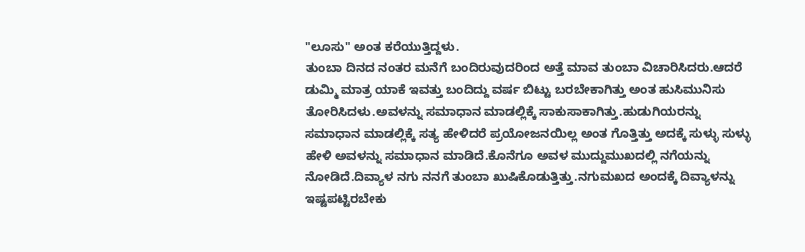"ಲೂಸು" ಅಂತ ಕರೆಯುತ್ತಿದ್ದಳು.
ತುಂಬಾ ದಿನದ ನಂತರ ಮನೆಗೆ ಬಂದಿರುವುದರಿಂದ ಅತ್ತೆ ಮಾವ ತುಂಬಾ ವಿಚಾರಿಸಿದರು.ಆದರೆ ಡುಮ್ಮಿ ಮಾತ್ರ ಯಾಕೆ ಇವತ್ತು ಬಂದಿದ್ದು ವರ್ಷ ಬಿಟ್ಟು ಬರಬೇಕಾಗಿತ್ತು ಅಂತ ಹುಸಿಮುನಿಸು ತೋರಿಸಿದಳು.ಅವಳನ್ನು ಸಮಾಧಾನ ಮಾಡಲ್ಲಿಕ್ಕೆ ಸಾಕುಸಾಕಾಗಿತ್ತು.ಹುಡುಗಿಯರನ್ನು ಸಮಾಧಾನ ಮಾಡಲ್ಲಿಕ್ಕೆ ಸತ್ಯ ಹೇಳಿದರೆ ಪ್ರಯೋಜನಯಿಲ್ಲ ಅಂತ ಗೊತ್ತಿತ್ತು ಅದಕ್ಕೆ ಸುಳ್ಳು ಸುಳ್ಳು ಹೇಳಿ ಅವಳನ್ನು ಸಮಾಧಾನ ಮಾಡಿದೆ.ಕೊನೆಗೂ ಅವಳ ಮುದ್ದುಮುಖದಲ್ಲಿ ನಗೆಯನ್ನು ನೋಡಿದೆ.ದಿವ್ಯಾಳ ನಗು ನನಗೆ ತುಂಬಾ ಖುಷಿಕೊಡುತ್ತಿತ್ತು.ನಗುಮಖದ ಅಂದಕ್ಕೆ ದಿವ್ಯಾಳನ್ನು ಇಷ್ಟಪಟ್ಟಿರಬೇಕು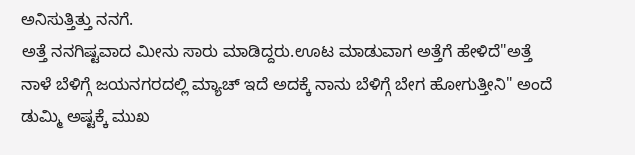ಅನಿಸುತ್ತಿತ್ತು ನನಗೆ.
ಅತ್ತೆ ನನಗಿಷ್ಟವಾದ ಮೀನು ಸಾರು ಮಾಡಿದ್ದರು.ಊಟ ಮಾಡುವಾಗ ಅತ್ತೆಗೆ ಹೇಳಿದೆ"ಅತ್ತೆ ನಾಳೆ ಬೆಳಿಗ್ಗೆ ಜಯನಗರದಲ್ಲಿ ಮ್ಯಾಚ್ ಇದೆ ಅದಕ್ಕೆ ನಾನು ಬೆಳಿಗ್ಗೆ ಬೇಗ ಹೋಗುತ್ತೀನಿ" ಅಂದೆ ಡುಮ್ಮಿ ಅಷ್ಟಕ್ಕೆ ಮುಖ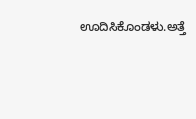ಊದಿಸಿಕೊಂಡಳು.ಅತ್ತೆ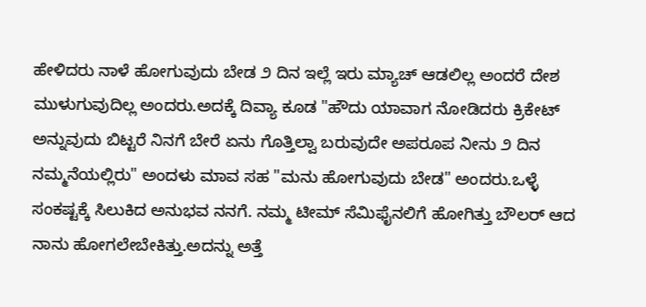ಹೇಳಿದರು ನಾಳೆ ಹೋಗುವುದು ಬೇಡ ೨ ದಿನ ಇಲ್ಲೆ ಇರು ಮ್ಯಾಚ್ ಆಡಲಿಲ್ಲ ಅಂದರೆ ದೇಶ ಮುಳುಗುವುದಿಲ್ಲ ಅಂದರು.ಅದಕ್ಕೆ ದಿವ್ಯಾ ಕೂಡ "ಹೌದು ಯಾವಾಗ ನೋಡಿದರು ಕ್ರಿಕೇಟ್ ಅನ್ನುವುದು ಬಿಟ್ಟರೆ ನಿನಗೆ ಬೇರೆ ಏನು ಗೊತ್ತಿಲ್ವಾ ಬರುವುದೇ ಅಪರೂಪ ನೀನು ೨ ದಿನ ನಮ್ಮನೆಯಲ್ಲಿರು" ಅಂದಳು ಮಾವ ಸಹ "ಮನು ಹೋಗುವುದು ಬೇಡ" ಅಂದರು.ಒಳ್ಳೆ ಸಂಕಷ್ಟಕ್ಕೆ ಸಿಲುಕಿದ ಅನುಭವ ನನಗೆ. ನಮ್ಮ ಟೀಮ್ ಸೆಮಿಫೈನಲಿಗೆ ಹೋಗಿತ್ತು ಬೌಲರ್ ಆದ ನಾನು ಹೋಗಲೇಬೇಕಿತ್ತು.ಅದನ್ನು ಅತ್ತೆ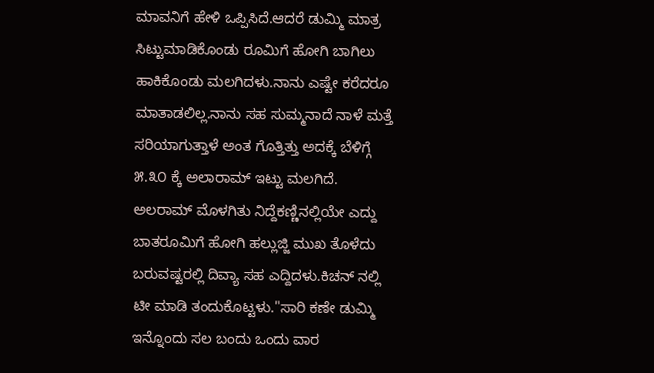ಮಾವನಿಗೆ ಹೇಳಿ ಒಪ್ಪಿಸಿದೆ.ಆದರೆ ಡುಮ್ಮಿ ಮಾತ್ರ ಸಿಟ್ಟುಮಾಡಿಕೊಂಡು ರೂಮಿಗೆ ಹೋಗಿ ಬಾಗಿಲು ಹಾಕಿಕೊಂಡು ಮಲಗಿದಳು.ನಾನು ಎಷ್ಟೇ ಕರೆದರೂ ಮಾತಾಡಲಿಲ್ಲ.ನಾನು ಸಹ ಸುಮ್ಮನಾದೆ ನಾಳೆ ಮತ್ತೆ ಸರಿಯಾಗುತ್ತಾಳೆ ಅಂತ ಗೊತ್ತಿತ್ತು ಅದಕ್ಕೆ ಬೆಳಿಗ್ಗೆ ೫.೩೦ ಕ್ಕೆ ಅಲಾರಾಮ್ ಇಟ್ಟು ಮಲಗಿದೆ.
ಅಲರಾಮ್ ಮೊಳಗಿತು ನಿದ್ದೆಕಣ್ಣಿನಲ್ಲಿಯೇ ಎದ್ದು ಬಾತರೂಮಿಗೆ ಹೋಗಿ ಹಲ್ಲುಜ್ಜಿ ಮುಖ ತೊಳೆದು ಬರುವಷ್ಟರಲ್ಲಿ ದಿವ್ಯಾ ಸಹ ಎದ್ದಿದಳು.ಕಿಚನ್ ನಲ್ಲಿ ಟೀ ಮಾಡಿ ತಂದುಕೊಟ್ಟಳು."ಸಾರಿ ಕಣೇ ಡುಮ್ಮಿ ಇನ್ನೊಂದು ಸಲ ಬಂದು ಒಂದು ವಾರ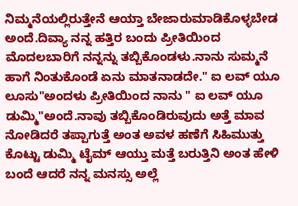ನಿಮ್ಮನೆಯಲ್ಲಿರುತ್ತೇನೆ ಆಯ್ತಾ ಬೇಜಾರುಮಾಡಿಕೊಳ್ಳಬೇಡ ಅಂದೆ.ದಿವ್ಯಾ ನನ್ನ ಹತ್ತಿರ ಬಂದು ಪ್ರೀತಿಯಿಂದ ಮೊದಲಬಾರಿಗೆ ನನ್ನನ್ನು ತಬ್ಬಿಕೊಂಡಳು.ನಾನು ಸುಮ್ಮನೆ ಹಾಗೆ ನಿಂತುಕೊಂಡೆ ಏನು ಮಾತನಾಡದೇ." ಐ ಲವ್ ಯೂ ಲೂಸು"ಅಂದಳು ಪ್ರೀತಿಯಿಂದ ನಾನು " ಐ ಲವ್ ಯೂ ಡುಮ್ಮಿ"ಅಂದೆ.ನಾವು ತಬ್ಬಿಕೊಂಡಿರುವುದು ಅತ್ತೆ ಮಾವ ನೋಡಿದರೆ ತಪ್ಪಾಗುತ್ತೆ ಅಂತ ಅವಳ ಹಣೆಗೆ ಸಿಹಿಮುತ್ತು ಕೊಟ್ಟು ಡುಮ್ಮಿ ಟೈಮ್ ಆಯ್ತು ಮತ್ತೆ ಬರುತ್ತಿನಿ ಅಂತ ಹೇಳಿ ಬಂದೆ ಆದರೆ ನನ್ನ ಮನಸ್ಸು ಅಲ್ಲೆ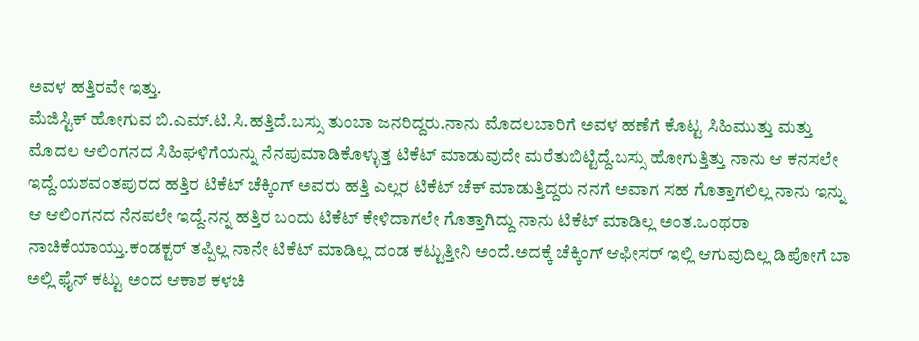ಅವಳ ಹತ್ತಿರವೇ ಇತ್ತು.
ಮೆಜಿಸ್ಟಿಕ್ ಹೋಗುವ ಬಿ.ಎಮ್.ಟಿ.ಸಿ.ಹತ್ತಿದೆ.ಬಸ್ಸು ತುಂಬಾ ಜನರಿದ್ದರು.ನಾನು ಮೊದಲಬಾರಿಗೆ ಅವಳ ಹಣೆಗೆ ಕೊಟ್ಟ ಸಿಹಿಮುತ್ತು ಮತ್ತು ಮೊದಲ ಆಲಿಂಗನದ ಸಿಹಿಘಳಿಗೆಯನ್ನು ನೆನಪುಮಾಡಿಕೊಳ್ಳುತ್ತ ಟಿಕೆಟ್ ಮಾಡುವುದೇ ಮರೆತುಬಿಟ್ಟಿದ್ದೆ.ಬಸ್ಸು ಹೋಗುತ್ತಿತ್ತು ನಾನು ಆ ಕನಸಲೇ ಇದ್ದೆ.ಯಶವಂತಪುರದ ಹತ್ತಿರ ಟಿಕೆಟ್ ಚೆಕ್ಕಿಂಗ್ ಅವರು ಹತ್ತಿ ಎಲ್ಲರ ಟಿಕೆಟ್ ಚೆಕ್ ಮಾಡುತ್ತಿದ್ದರು ನನಗೆ ಅವಾಗ ಸಹ ಗೊತ್ತಾಗಲಿಲ್ಲ ನಾನು ಇನ್ನು ಆ ಆಲಿಂಗನದ ನೆನಪಲೇ ಇದ್ದೆ.ನನ್ನ ಹತ್ತಿರ ಬಂದು ಟಿಕೆಟ್ ಕೇಳಿದಾಗಲೇ ಗೊತ್ತಾಗಿದ್ದು ನಾನು ಟಿಕೆಟ್ ಮಾಡಿಲ್ಲ ಅಂತ.ಒಂಥರಾ ನಾಚಿಕೆಯಾಯ್ತು.ಕಂಡಕ್ಟರ್ ತಪ್ಪಿಲ್ಲ ನಾನೇ ಟಿಕೆಟ್ ಮಾಡಿಲ್ಲ ದಂಡ ಕಟ್ಟುತ್ತೀನಿ ಅಂದೆ.ಅದಕ್ಕೆ ಚೆಕ್ಕಿಂಗ್ ಆಫೀಸರ್ ಇಲ್ಲಿ ಆಗುವುದಿಲ್ಲ ಡಿಪೋಗೆ ಬಾ ಅಲ್ಲಿ ಫೈನ್ ಕಟ್ಟು ಅಂದ ಆಕಾಶ ಕಳಚಿ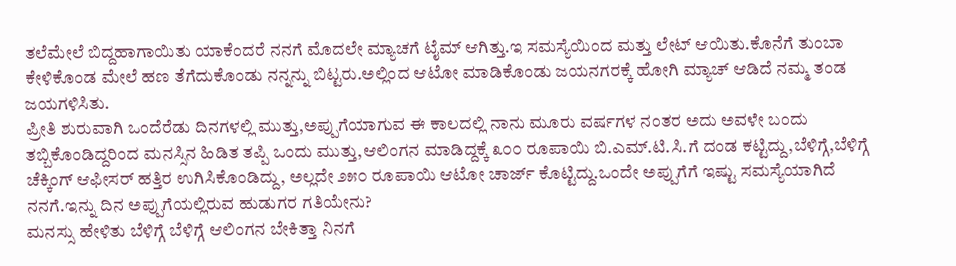ತಲೆಮೇಲೆ ಬಿದ್ದಹಾಗಾಯಿತು ಯಾಕೆಂದರೆ ನನಗೆ ಮೊದಲೇ ಮ್ಯಾಚಗೆ ಟೈಮ್ ಆಗಿತ್ತು.ಇ ಸಮಸ್ಯೆಯಿಂದ ಮತ್ತು ಲೇಟ್ ಆಯಿತು.ಕೊನೆಗೆ ತುಂಬಾ ಕೇಳಿಕೊಂಡ ಮೇಲೆ ಹಣ ತೆಗೆದುಕೊಂಡು ನನ್ನನ್ನು ಬಿಟ್ಟರು.ಅಲ್ಲಿಂದ ಆಟೋ ಮಾಡಿಕೊಂಡು ಜಯನಗರಕ್ಕೆ ಹೋಗಿ ಮ್ಯಾಚ್ ಆಡಿದೆ ನಮ್ಮ ತಂಡ ಜಯಗಳಿಸಿತು.
ಪ್ರೀತಿ ಶುರುವಾಗಿ ಒಂದೆರೆಡು ದಿನಗಳಲ್ಲಿ ಮುತ್ತು,ಅಪ್ಪುಗೆಯಾಗುವ ಈ ಕಾಲದಲ್ಲಿ ನಾನು ಮೂರು ವರ್ಷಗಳ ನಂತರ ಅದು ಅವಳೇ ಬಂದು ತಬ್ಬಿಕೊಂಡಿದ್ದರಿಂದ ಮನಸ್ಸಿನ ಹಿಡಿತ ತಪ್ಪಿ ಒಂದು ಮುತ್ತು,ಆಲಿಂಗನ ಮಾಡಿದ್ದಕ್ಕೆ ೩೦೦ ರೂಪಾಯಿ ಬಿ.ಎಮ್.ಟಿ.ಸಿ.ಗೆ ದಂಡ ಕಟ್ಟಿದ್ದು,ಬೆಳಿಗ್ಗೆ,ಬೆಳಿಗ್ಗೆ ಚೆಕ್ಕಿಂಗ್ ಆಫೀಸರ್ ಹತ್ತಿರ ಉಗಿಸಿಕೊಂಡಿದ್ದು, ಅಲ್ಲದೇ ೨೫೦ ರೂಪಾಯಿ ಆಟೋ ಚಾರ್ಜ್ ಕೊಟ್ಟಿದ್ದು.ಒಂದೇ ಅಪ್ಪುಗೆಗೆ ಇಷ್ಟು ಸಮಸ್ಯೆಯಾಗಿದೆ ನನಗೆ.ಇನ್ನು ದಿನ ಅಪ್ಪುಗೆಯಲ್ಲಿರುವ ಹುಡುಗರ ಗತಿಯೇನು?
ಮನಸ್ಸು ಹೇಳಿತು ಬೆಳಿಗ್ಗೆ ಬೆಳಿಗ್ಗೆ ಆಲಿಂಗನ ಬೇಕಿತ್ತಾ ನಿನಗೆ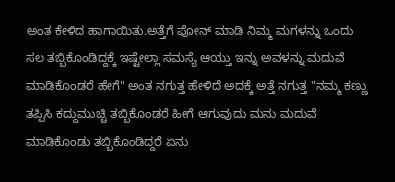ಅಂತ ಕೇಳಿದ ಹಾಗಾಯಿತು.ಅತ್ತೆಗೆ ಪೋನ್ ಮಾಡಿ ನಿಮ್ಮ ಮಗಳನ್ನು ಒಂದು ಸಲ ತಬ್ಬಿಕೊಂಡಿದ್ದಕ್ಕೆ ಇಷ್ಟೇಲ್ಲಾ ಸಮಸ್ಯೆ ಆಯ್ತು ಇನ್ನು ಅವಳನ್ನು ಮದುವೆ ಮಾಡಿಕೊಂಡರೆ ಹೇಗೆ" ಅಂತ ನಗುತ್ತ ಹೇಳಿದೆ ಅದಕ್ಕೆ ಅತ್ತೆ ನಗುತ್ತ "ನಮ್ಮ ಕಣ್ಣು ತಪ್ಪಿಸಿ ಕದ್ದುಮುಚ್ಚಿ ತಬ್ಬಿಕೊಂಡರೆ ಹೀಗೆ ಆಗುವುದು ಮನು ಮದುವೆ ಮಾಡಿಕೊಂಡು ತಬ್ಬಿಕೊಂಡಿದ್ದರೆ ಏನು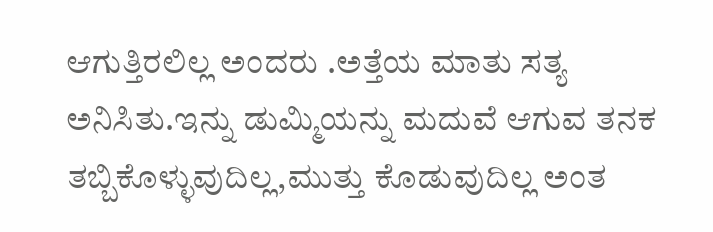ಆಗುತ್ತಿರಲಿಲ್ಲ ಅಂದರು .ಅತ್ತೆಯ ಮಾತು ಸತ್ಯ ಅನಿಸಿತು.ಇನ್ನು ಡುಮ್ಮಿಯನ್ನು ಮದುವೆ ಆಗುವ ತನಕ ತಬ್ಬಿಕೊಳ್ಳುವುದಿಲ್ಲ,ಮುತ್ತು ಕೊಡುವುದಿಲ್ಲ ಅಂತ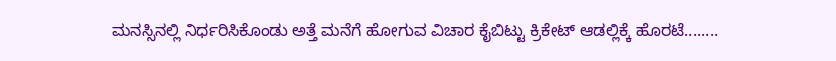ಮನಸ್ಸಿನಲ್ಲಿ ನಿರ್ಧರಿಸಿಕೊಂಡು ಅತ್ತೆ ಮನೆಗೆ ಹೋಗುವ ವಿಚಾರ ಕೈಬಿಟ್ಟು ಕ್ರಿಕೇಟ್ ಆಡಲ್ಲಿಕ್ಕೆ ಹೊರಟೆ........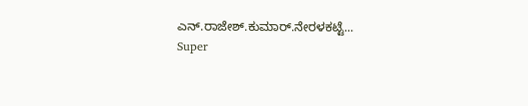ಎನ್.ರಾಜೇಶ್.ಕುಮಾರ್.ನೇರಳಕಟ್ಟೆ...
Super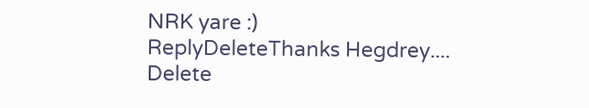NRK yare :)
ReplyDeleteThanks Hegdrey....
Delete